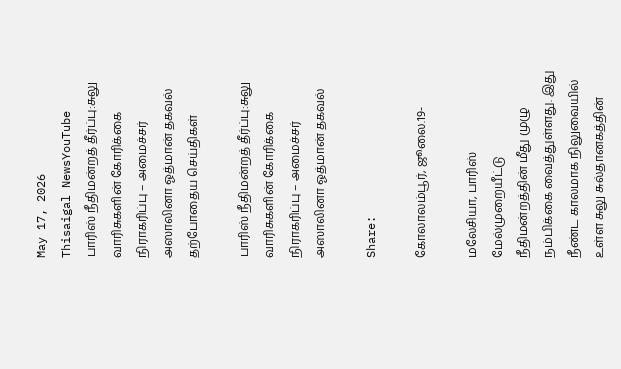May 17, 2026
Thisaigal NewsYouTube
பாரிஸ் நீதிமன்றத் தீர்ப்பு:சுலு வாரிசுகளின் கோரிக்கை நிராகரிப்பு – அமைச்சர் அஸாலினா ஓத்மான் தகவல்
தற்போதைய செய்திகள்

பாரிஸ் நீதிமன்றத் தீர்ப்பு:சுலு வாரிசுகளின் கோரிக்கை நிராகரிப்பு – அமைச்சர் அஸாலினா ஓத்மான் தகவல்

Share:

கோலாலம்பூர், ஜூலை.19-

மலேசியா, பாரிஸ் மேல்முறையீட்டு நீதிமன்றத்தின் மீது முழு நம்பிக்கை வைத்துள்ளது. இது நீண்ட காலமாக நிலுவையில் உள்ள சுலு சுல்தானகத்தின்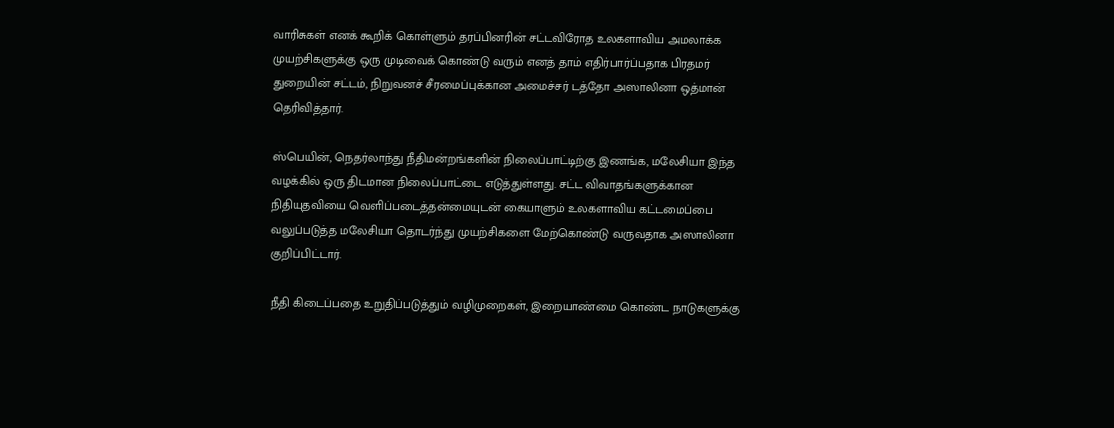வாரிசுகள் எனக் கூறிக் கொள்ளும் தரப்பினரின் சட்டவிரோத உலகளாவிய அமலாக்க முயற்சிகளுக்கு ஒரு முடிவைக் கொண்டு வரும் எனத் தாம் எதிர்பார்ப்பதாக பிரதமர் துறையின் சட்டம், நிறுவனச் சீரமைப்புக்கான அமைச்சர் டத்தோ அஸாலினா ஒத்மான் தெரிவித்தார்.

ஸ்பெயின், நெதர்லாந்து நீதிமன்றங்களின் நிலைப்பாட்டிற்கு இணங்க, மலேசியா இந்த வழக்கில் ஒரு திடமான நிலைப்பாட்டை எடுத்துள்ளது. சட்ட விவாதங்களுக்கான நிதியுதவியை வெளிப்படைத்தன்மையுடன் கையாளும் உலகளாவிய கட்டமைப்பை வலுப்படுத்த மலேசியா தொடர்ந்து முயற்சிகளை மேற்கொண்டு வருவதாக அஸாலினா குறிப்பிட்டார்.

நீதி கிடைப்பதை உறுதிப்படுத்தும் வழிமுறைகள், இறையாண்மை கொண்ட நாடுகளுக்கு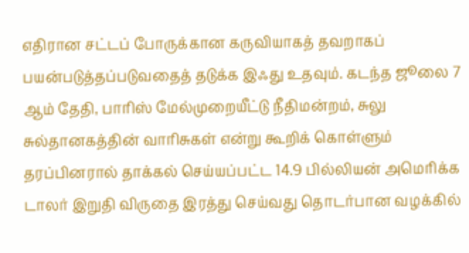எதிரான சட்டப் போருக்கான கருவியாகத் தவறாகப் பயன்படுத்தப்படுவதைத் தடுக்க இஃது உதவும். கடந்த ஜூலை 7 ஆம் தேதி, பாரிஸ் மேல்முறையீட்டு நீதிமன்றம், சுலு சுல்தானகத்தின் வாரிசுகள் என்று கூறிக் கொள்ளும் தரப்பினரால் தாக்கல் செய்யப்பட்ட 14.9 பில்லியன் அமெரிக்க டாலர் இறுதி விருதை இரத்து செய்வது தொடர்பான வழக்கில்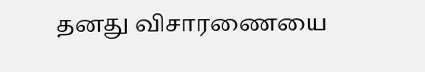தனது விசாரணையை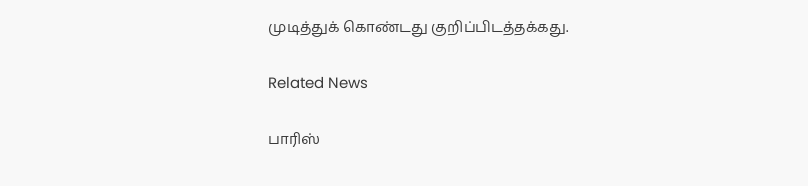முடித்துக் கொண்டது குறிப்பிடத்தக்கது.

Related News

பாரிஸ்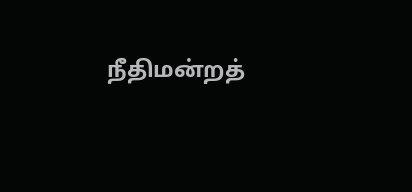நீதிமன்றத்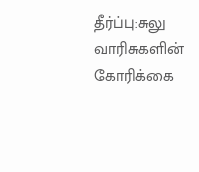தீர்ப்பு:சுலு வாரிசுகளின் கோரிக்கை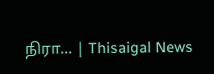நிரா... | Thisaigal News